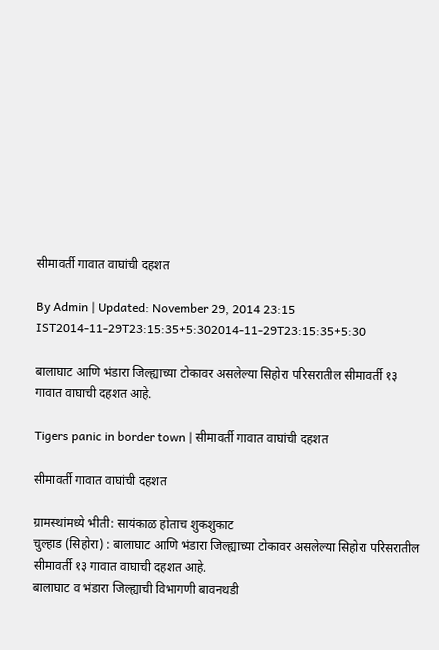सीमावर्ती गावात वाघांची दहशत

By Admin | Updated: November 29, 2014 23:15 IST2014-11-29T23:15:35+5:302014-11-29T23:15:35+5:30

बालाघाट आणि भंडारा जिल्ह्याच्या टोकावर असलेल्या सिहोरा परिसरातील सीमावर्ती १३ गावात वाघाची दहशत आहे.

Tigers panic in border town | सीमावर्ती गावात वाघांची दहशत

सीमावर्ती गावात वाघांची दहशत

ग्रामस्थांमध्ये भीती: सायंकाळ होताच शुकशुकाट
चुल्हाड (सिहोरा) : बालाघाट आणि भंडारा जिल्ह्याच्या टोकावर असलेल्या सिहोरा परिसरातील सीमावर्ती १३ गावात वाघाची दहशत आहे.
बालाघाट व भंडारा जिल्ह्याची विभागणी बावनथडी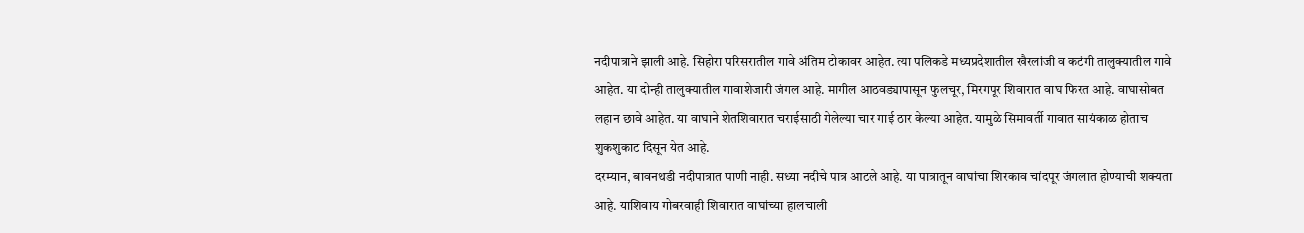नदीपात्राने झाली आहे. सिहोरा परिसरातील गावे अंतिम टोकावर आहेत. त्या पलिकडे मध्यप्रदेशातील खैरलांजी व कटंगी तालुक्यातील गावे आहेत. या दोन्ही तालुक्यातील गावाशेजारी जंगल आहे. मागील आठवड्यापासून फुलचूर, मिरगपूर शिवारात वाघ फिरत आहे. वाघासोबत लहान छावे आहेत. या वाघाने शेतशिवारात चराईसाठी गेलेल्या चार गाई ठार केल्या आहेत. यामुळे सिमावर्ती गावात सायंकाळ होताच शुकशुकाट दिसून येत आहे.
दरम्यान, बावनथडी नदीपात्रात पाणी नाही. सध्या नदीचे पात्र आटले आहे. या पात्रातून वाघांचा शिरकाव चांदपूर जंगलात होण्याची शक्यता आहे. याशिवाय गोबरवाही शिवारात वाघांच्या हालचाली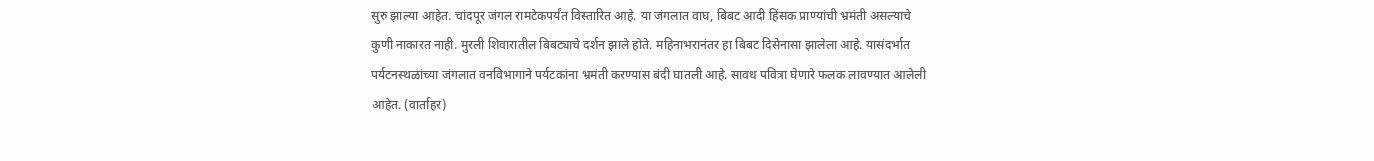सुरु झाल्या आहेत. चांदपूर जंगल रामटेकपर्यंत विस्तारित आहे. या जंगलात वाघ, बिबट आदी हिंसक प्राण्यांची भ्रमंती असल्याचे कुणी नाकारत नाही. मुरली शिवारातील बिबट्याचे दर्शन झाले होते. महिनाभरानंतर हा बिबट दिसेनासा झालेला आहे. यासंदर्भात पर्यटनस्थळांच्या जंगलात वनविभागाने पर्यटकांना भ्रमंती करण्यास बंदी घातली आहे. सावध पवित्रा घेणारे फलक लावण्यात आलेली आहेत. (वार्ताहर)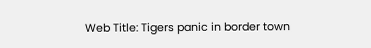Web Title: Tigers panic in border town